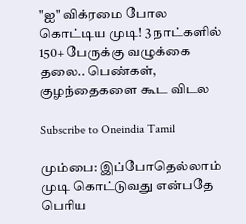"ஐ" விக்ரமை போல கொட்டிய முடி! 3 நாட்களில் 150+ பேருக்கு வழுக்கை தலை.. பெண்கள், குழந்தைகளை கூட விடல

Subscribe to Oneindia Tamil

மும்பை: இப்போதெல்லாம் முடி கொட்டுவது என்பதே பெரிய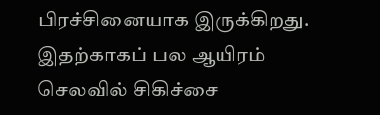பிரச்சினையாக இருக்கிறது. இதற்காகப் பல ஆயிரம் செலவில் சிகிச்சை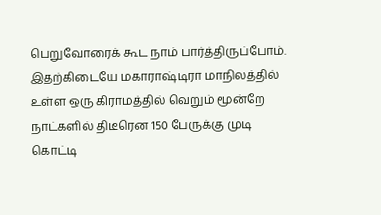பெறுவோரைக் கூட நாம் பார்த்திருப்போம். இதற்கிடையே மகாராஷ்டிரா மாநிலத்தில் உள்ள ஒரு கிராமத்தில் வெறும் மூன்றே நாட்களில் திடீரென 150 பேருக்கு முடி கொட்டி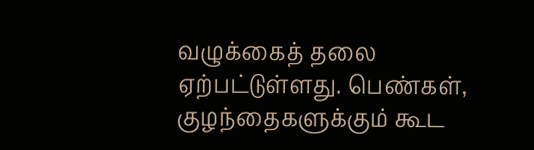வழுக்கைத் தலை ஏற்பட்டுள்ளது. பெண்கள், குழந்தைகளுக்கும் கூட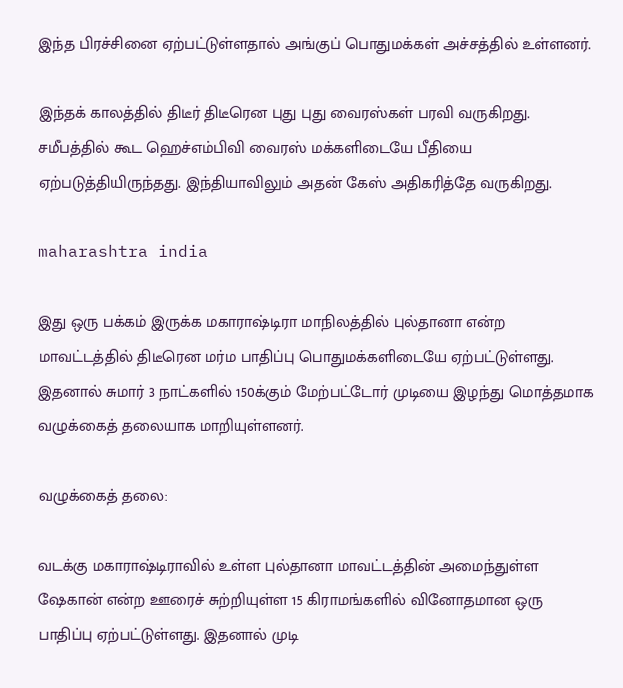இந்த பிரச்சினை ஏற்பட்டுள்ளதால் அங்குப் பொதுமக்கள் அச்சத்தில் உள்ளனர்.

இந்தக் காலத்தில் திடீர் திடீரென புது புது வைரஸ்கள் பரவி வருகிறது. சமீபத்தில் கூட ஹெச்எம்பிவி வைரஸ் மக்களிடையே பீதியை ஏற்படுத்தியிருந்தது. இந்தியாவிலும் அதன் கேஸ் அதிகரித்தே வருகிறது.

maharashtra india

இது ஒரு பக்கம் இருக்க மகாராஷ்டிரா மாநிலத்தில் புல்தானா என்ற மாவட்டத்தில் திடீரென மர்ம பாதிப்பு பொதுமக்களிடையே ஏற்பட்டுள்ளது. இதனால் சுமார் 3 நாட்களில் 150க்கும் மேற்பட்டோர் முடியை இழந்து மொத்தமாக வழுக்கைத் தலையாக மாறியுள்ளனர்.

வழுக்கைத் தலை:

வடக்கு மகாராஷ்டிராவில் உள்ள புல்தானா மாவட்டத்தின் அமைந்துள்ள ஷேகான் என்ற ஊரைச் சுற்றியுள்ள 15 கிராமங்களில் வினோதமான ஒரு பாதிப்பு ஏற்பட்டுள்ளது. இதனால் முடி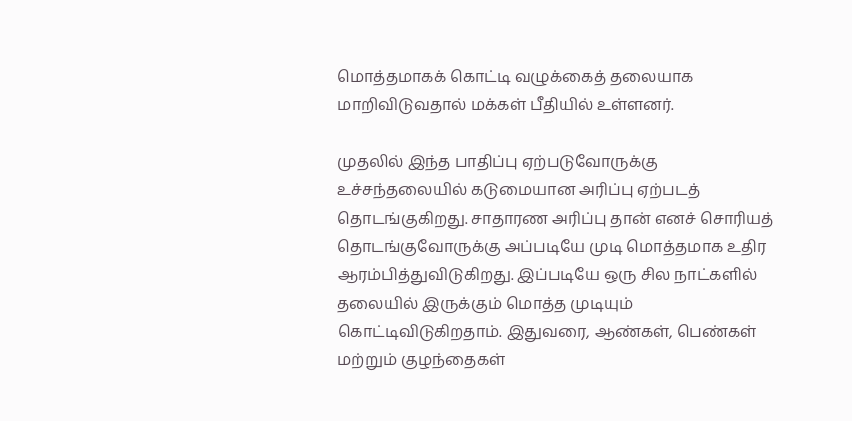மொத்தமாகக் கொட்டி வழுக்கைத் தலையாக மாறிவிடுவதால் மக்கள் பீதியில் உள்ளனர்.

முதலில் இந்த பாதிப்பு ஏற்படுவோருக்கு உச்சந்தலையில் கடுமையான அரிப்பு ஏற்படத் தொடங்குகிறது. சாதாரண அரிப்பு தான் எனச் சொரியத் தொடங்குவோருக்கு அப்படியே முடி மொத்தமாக உதிர ஆரம்பித்துவிடுகிறது. இப்படியே ஒரு சில நாட்களில் தலையில் இருக்கும் மொத்த முடியும் கொட்டிவிடுகிறதாம். இதுவரை, ஆண்கள், பெண்கள் மற்றும் குழந்தைகள்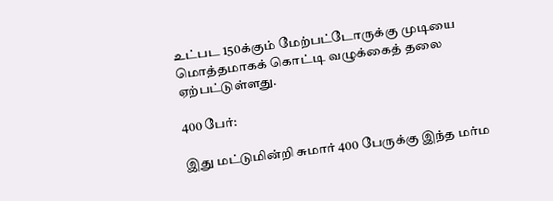உட்பட 150க்கும் மேற்பட்டோருக்கு முடியை மொத்தமாகக் கொட்டி வழுக்கைத் தலை ஏற்பட்டுள்ளது.

400 பேர்:

இது மட்டுமின்றி சுமார் 400 பேருக்கு இந்த மர்ம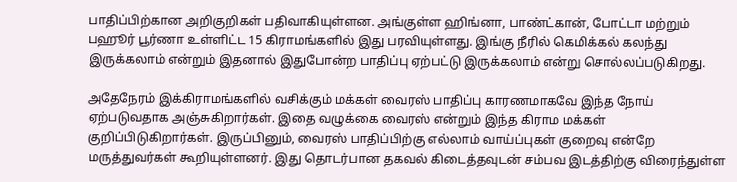பாதிப்பிற்கான அறிகுறிகள் பதிவாகியுள்ளன. அங்குள்ள ஹிங்னா, பாண்ட்கான், போட்டா மற்றும் பஹூர் பூர்ணா உள்ளிட்ட 15 கிராமங்களில் இது பரவியுள்ளது. இங்கு நீரில் கெமிக்கல் கலந்து இருக்கலாம் என்றும் இதனால் இதுபோன்ற பாதிப்பு ஏற்பட்டு இருக்கலாம் என்று சொல்லப்படுகிறது.

அதேநேரம் இக்கிராமங்களில் வசிக்கும் மக்கள் வைரஸ் பாதிப்பு காரணமாகவே இந்த நோய் ஏற்படுவதாக அஞ்சுகிறார்கள். இதை வழுக்கை வைரஸ் என்றும் இந்த கிராம மக்கள் குறிப்பிடுகிறார்கள். இருப்பினும், வைரஸ் பாதிப்பிற்கு எல்லாம் வாய்ப்புகள் குறைவு என்றே மருத்துவர்கள் கூறியுள்ளனர். இது தொடர்பான தகவல் கிடைத்தவுடன் சம்பவ இடத்திற்கு விரைந்துள்ள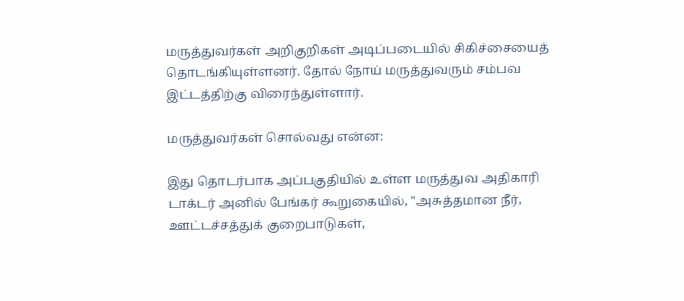மருத்துவர்கள் அறிகுறிகள் அடிப்படையில் சிகிச்சையைத் தொடங்கியுள்ளனர். தோல் நோய் மருத்துவரும் சம்பவ இட்டத்திற்கு விரைந்துள்ளார்.

மருத்துவர்கள் சொல்வது என்ன:

இது தொடர்பாக அப்பகுதியில் உள்ள மருத்துவ அதிகாரி டாக்டர் அனில் பேங்கர் கூறுகையில், "அசுத்தமான நீர், ஊட்டச்சத்துக் குறைபாடுகள்,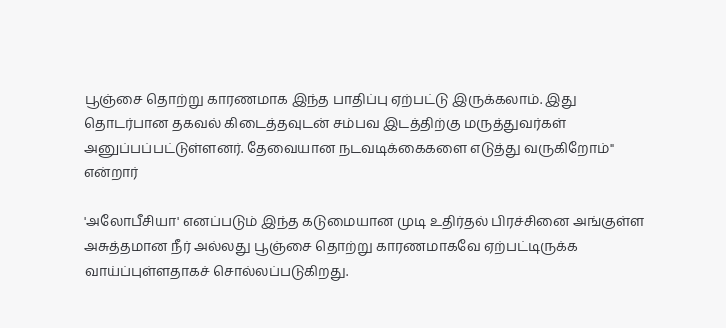பூஞ்சை தொற்று காரணமாக இந்த பாதிப்பு ஏற்பட்டு இருக்கலாம். இது தொடர்பான தகவல் கிடைத்தவுடன் சம்பவ இடத்திற்கு மருத்துவர்கள் அனுப்பப்பட்டுள்ளனர். தேவையான நடவடிக்கைகளை எடுத்து வருகிறோம்" என்றார்

'அலோபீசியா' எனப்படும் இந்த கடுமையான முடி உதிர்தல் பிரச்சினை அங்குள்ள அசுத்தமான நீர் அல்லது பூஞ்சை தொற்று காரணமாகவே ஏற்பட்டிருக்க வாய்ப்புள்ளதாகச் சொல்லப்படுகிறது.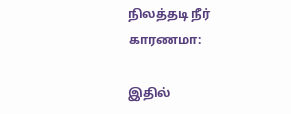நிலத்தடி நீர் காரணமா:

இதில்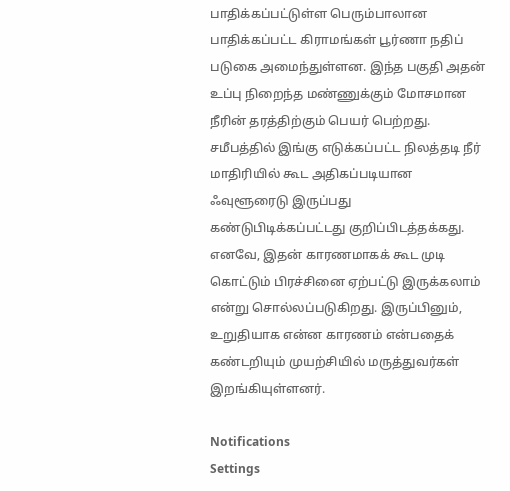பாதிக்கப்பட்டுள்ள பெரும்பாலான பாதிக்கப்பட்ட கிராமங்கள் பூர்ணா நதிப் படுகை அமைந்துள்ளன. இந்த பகுதி அதன் உப்பு நிறைந்த மண்ணுக்கும் மோசமான நீரின் தரத்திற்கும் பெயர் பெற்றது. சமீபத்தில் இங்கு எடுக்கப்பட்ட நிலத்தடி நீர் மாதிரியில் கூட அதிகப்படியான ஃவுளூரைடு இருப்பது கண்டுபிடிக்கப்பட்டது குறிப்பிடத்தக்கது. எனவே, இதன் காரணமாகக் கூட முடி கொட்டும் பிரச்சினை ஏற்பட்டு இருக்கலாம் என்று சொல்லப்படுகிறது. இருப்பினும், உறுதியாக என்ன காரணம் என்பதைக் கண்டறியும் முயற்சியில் மருத்துவர்கள் இறங்கியுள்ளனர்.

Notifications
Settings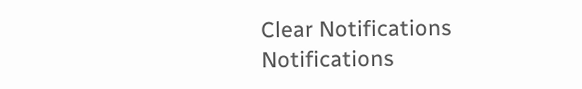Clear Notifications
Notifications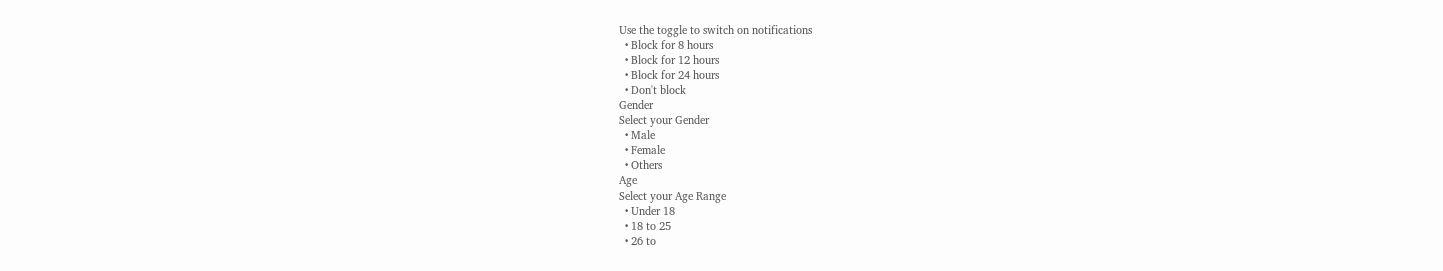Use the toggle to switch on notifications
  • Block for 8 hours
  • Block for 12 hours
  • Block for 24 hours
  • Don't block
Gender
Select your Gender
  • Male
  • Female
  • Others
Age
Select your Age Range
  • Under 18
  • 18 to 25
  • 26 to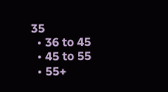35
  • 36 to 45
  • 45 to 55
  • 55+